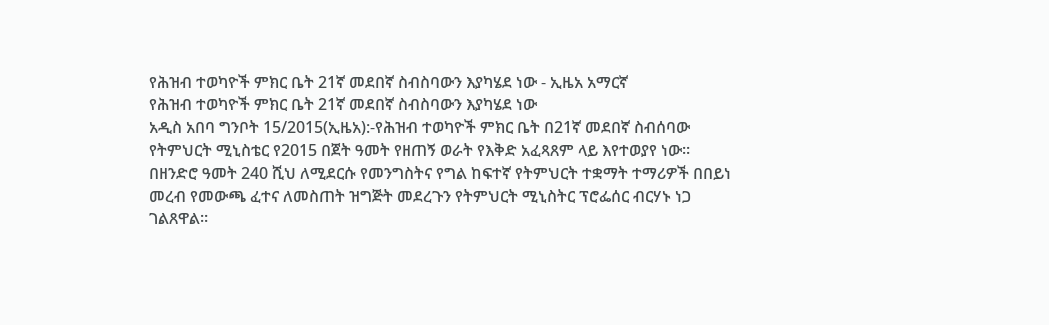የሕዝብ ተወካዮች ምክር ቤት 21ኛ መደበኛ ስብስባውን እያካሄደ ነው - ኢዜአ አማርኛ
የሕዝብ ተወካዮች ምክር ቤት 21ኛ መደበኛ ስብስባውን እያካሄደ ነው
አዲስ አበባ ግንቦት 15/2015(ኢዜአ):-የሕዝብ ተወካዮች ምክር ቤት በ21ኛ መደበኛ ስብሰባው የትምህርት ሚኒስቴር የ2015 በጀት ዓመት የዘጠኝ ወራት የእቅድ አፈጻጸም ላይ እየተወያየ ነው።
በዘንድሮ ዓመት 240 ሺህ ለሚደርሱ የመንግስትና የግል ከፍተኛ የትምህርት ተቋማት ተማሪዎች በበይነ መረብ የመውጫ ፈተና ለመስጠት ዝግጅት መደረጉን የትምህርት ሚኒስትር ፕሮፌሰር ብርሃኑ ነጋ ገልጸዋል።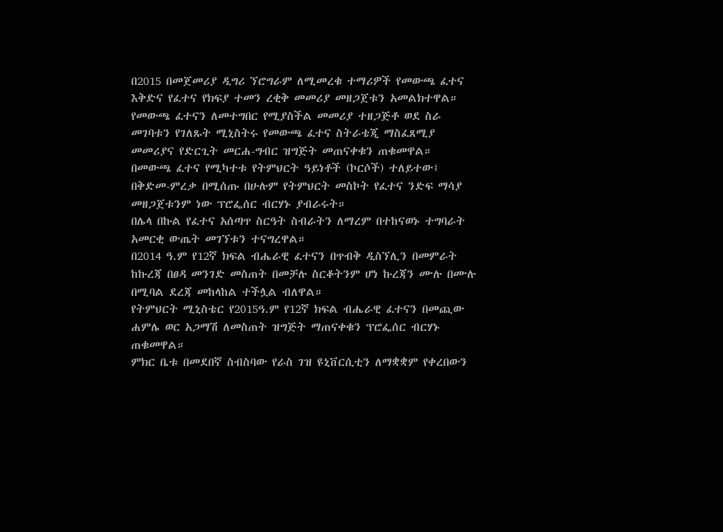በ2015 በመጀመሪያ ዲግሪ ኘሮግራም ለሚመረቁ ተማሪዎች የመውጫ ፈተና እቅድና የፈተና የክፍያ ተመን ረቂቅ መመሪያ መዘጋጀቱን አመልክተዋል።
የመውጫ ፈተናን ለመተግበር የሚያስችል መመሪያ ተዘጋጅቶ ወደ ስራ መገባቱን የገለጹት ሚኒስትሩ የመውጫ ፈተና ስትራቴጂ ማስፈጸሚያ መመሪያና የድርጊት መርሐ-ግብር ዝግጅት መጠናቀቁን ጠቁመዋል።
በመውጫ ፈተና የሚካተቱ የትምህርት ዓይነቶች (ኮርሶች) ተለይተው፤ በቅድመ-ምረቃ በሚሰጡ በሁሉም የትምህርት መስኮት የፈተና ንድፍ ማሳያ መዘጋጀቱንም ነው ፕሮፌሰር ብርሃኑ ያብራሩት።
በሌላ በኩል የፈተና አሰጣጥ ስርዓት ስብራትን ለማረም በተከናወኑ ተግባራት አመርቂ ውጤት መገኘቱን ተናግረዋል።
በ2014 ዓ.ም የ12ኛ ክፍል ብሔራዊ ፈተናን በጥብቅ ዲስኘሊን በመምራት ከኩረጃ በፀዳ መንገድ መስጠት በመቻሉ ስርቆትንም ሆነ ኩረጃን ሙሉ በሙሉ በሚባል ደረጃ መከላከል ተችሏል ብለዋል።
የትምህርት ሚኒስቴር የ2015ዓ.ም የ12ኛ ክፍል ብሔራዊ ፈተናን በመጪው ሐምሌ ወር አጋማሽ ለመስጠት ዝግጅት ማጠናቀቁን ፕሮፌሰር ብርሃኑ ጠቁመዋል።
ምክር ቤቱ በመደበኛ ስብስባው የራስ ገዝ ዩኒቨርሲቲን ለማቋቋም የቀረበውን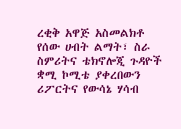ረቂቅ አዋጅ አስመልክቶ የሰው ሀብት ልማት፣ ስራ ስምሪትና ቴክኖሎጂ ጉዳዮች ቋሚ ኮሚቴ ያቀረበውን ሪፖርትና የውሳኔ ሃሳብ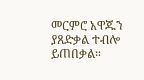መርምሮ አዋጁን ያጸድቃል ተብሎ ይጠበቃል።